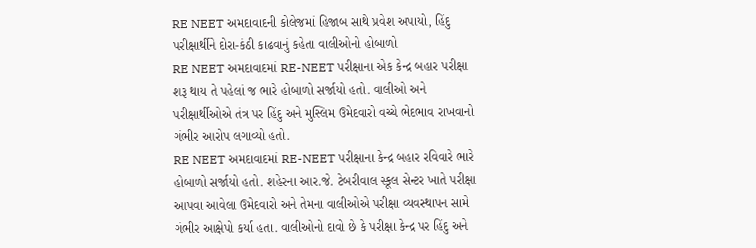RE NEET અમદાવાદની કોલેજમાં હિજાબ સાથે પ્રવેશ અપાયો, હિંદુ પરીક્ષાર્થીને દોરા-કંઠી કાઢવાનું કહેતા વાલીઓનો હોબાળો
RE NEET અમદાવાદમાં RE-NEET પરીક્ષાના એક કેન્દ્ર બહાર પરીક્ષા શરૂ થાય તે પહેલાં જ ભારે હોબાળો સર્જાયો હતો. વાલીઓ અને પરીક્ષાર્થીઓએ તંત્ર પર હિંદુ અને મુસ્લિમ ઉમેદવારો વચ્ચે ભેદભાવ રાખવાનો ગંભીર આરોપ લગાવ્યો હતો.
RE NEET અમદાવાદમાં RE-NEET પરીક્ષાના કેન્દ્ર બહાર રવિવારે ભારે હોબાળો સર્જાયો હતો. શહેરના આર.જે. ટેબરીવાલ સ્કૂલ સેન્ટર ખાતે પરીક્ષા આપવા આવેલા ઉમેદવારો અને તેમના વાલીઓએ પરીક્ષા વ્યવસ્થાપન સામે ગંભીર આક્ષેપો કર્યા હતા. વાલીઓનો દાવો છે કે પરીક્ષા કેન્દ્ર પર હિંદુ અને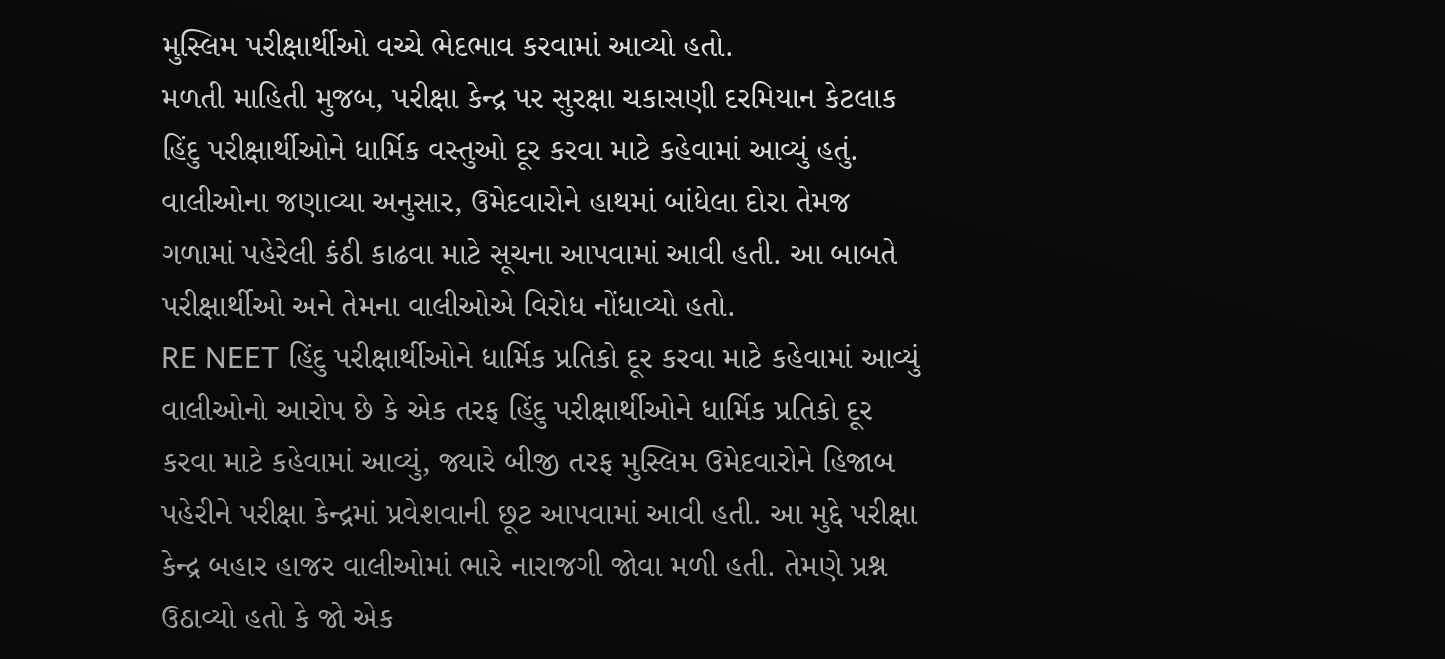મુસ્લિમ પરીક્ષાર્થીઓ વચ્ચે ભેદભાવ કરવામાં આવ્યો હતો.
મળતી માહિતી મુજબ, પરીક્ષા કેન્દ્ર પર સુરક્ષા ચકાસણી દરમિયાન કેટલાક હિંદુ પરીક્ષાર્થીઓને ધાર્મિક વસ્તુઓ દૂર કરવા માટે કહેવામાં આવ્યું હતું. વાલીઓના જણાવ્યા અનુસાર, ઉમેદવારોને હાથમાં બાંધેલા દોરા તેમજ ગળામાં પહેરેલી કંઠી કાઢવા માટે સૂચના આપવામાં આવી હતી. આ બાબતે પરીક્ષાર્થીઓ અને તેમના વાલીઓએ વિરોધ નોંધાવ્યો હતો.
RE NEET હિંદુ પરીક્ષાર્થીઓને ધાર્મિક પ્રતિકો દૂર કરવા માટે કહેવામાં આવ્યું
વાલીઓનો આરોપ છે કે એક તરફ હિંદુ પરીક્ષાર્થીઓને ધાર્મિક પ્રતિકો દૂર કરવા માટે કહેવામાં આવ્યું, જ્યારે બીજી તરફ મુસ્લિમ ઉમેદવારોને હિજાબ પહેરીને પરીક્ષા કેન્દ્રમાં પ્રવેશવાની છૂટ આપવામાં આવી હતી. આ મુદ્દે પરીક્ષા કેન્દ્ર બહાર હાજર વાલીઓમાં ભારે નારાજગી જોવા મળી હતી. તેમણે પ્રશ્ન ઉઠાવ્યો હતો કે જો એક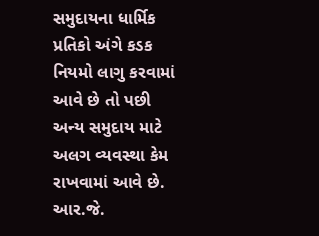સમુદાયના ધાર્મિક પ્રતિકો અંગે કડક નિયમો લાગુ કરવામાં આવે છે તો પછી અન્ય સમુદાય માટે અલગ વ્યવસ્થા કેમ રાખવામાં આવે છે. આર.જે.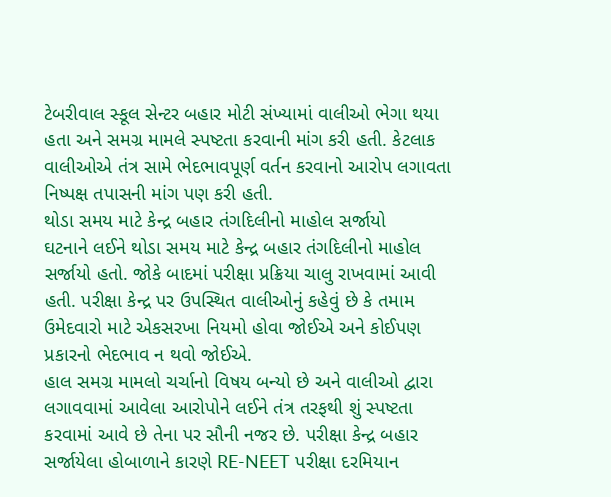ટેબરીવાલ સ્કૂલ સેન્ટર બહાર મોટી સંખ્યામાં વાલીઓ ભેગા થયા હતા અને સમગ્ર મામલે સ્પષ્ટતા કરવાની માંગ કરી હતી. કેટલાક વાલીઓએ તંત્ર સામે ભેદભાવપૂર્ણ વર્તન કરવાનો આરોપ લગાવતા નિષ્પક્ષ તપાસની માંગ પણ કરી હતી.
થોડા સમય માટે કેન્દ્ર બહાર તંગદિલીનો માહોલ સર્જાયો
ઘટનાને લઈને થોડા સમય માટે કેન્દ્ર બહાર તંગદિલીનો માહોલ સર્જાયો હતો. જોકે બાદમાં પરીક્ષા પ્રક્રિયા ચાલુ રાખવામાં આવી હતી. પરીક્ષા કેન્દ્ર પર ઉપસ્થિત વાલીઓનું કહેવું છે કે તમામ ઉમેદવારો માટે એકસરખા નિયમો હોવા જોઈએ અને કોઈપણ પ્રકારનો ભેદભાવ ન થવો જોઈએ.
હાલ સમગ્ર મામલો ચર્ચાનો વિષય બન્યો છે અને વાલીઓ દ્વારા લગાવવામાં આવેલા આરોપોને લઈને તંત્ર તરફથી શું સ્પષ્ટતા કરવામાં આવે છે તેના પર સૌની નજર છે. પરીક્ષા કેન્દ્ર બહાર સર્જાયેલા હોબાળાને કારણે RE-NEET પરીક્ષા દરમિયાન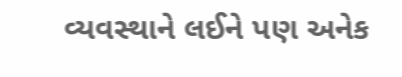વ્યવસ્થાને લઈને પણ અનેક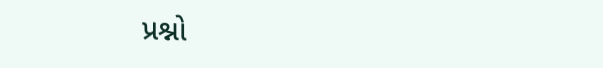પ્રશ્નો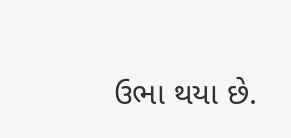ઉભા થયા છે.